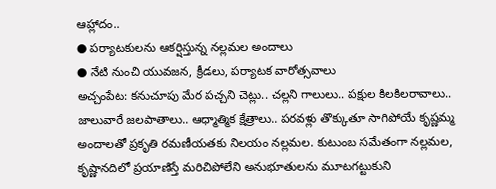ఆహ్లాదం..
● పర్యాటకులను ఆకర్షిస్తున్న నల్లమల అందాలు
● నేటి నుంచి యువజన, క్రీడలు, పర్యాటక వారోత్సవాలు
అచ్చంపేట: కనుచూపు మేర పచ్చని చెట్లు.. చల్లని గాలులు.. పక్షుల కిలకిలరావాలు.. జాలువారే జలపాతాలు.. ఆధ్మాత్మిక క్షేత్రాలు.. పరవళ్లు తొక్కుతూ సాగిపోయే కృష్ణమ్మ అందాలతో ప్రకృతి రమణీయతకు నిలయం నల్లమల. కుటుంబ సమేతంగా నల్లమల, కృష్ణానదిలో ప్రయాణిస్తే మరిచిపోలేని అనుభూతులను మూటగట్టుకుని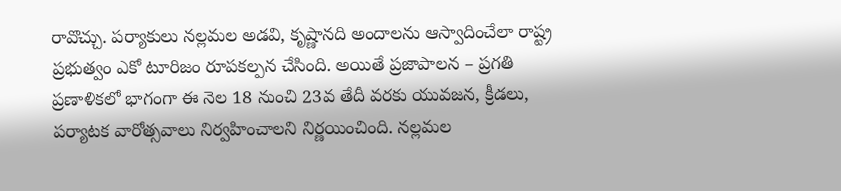రావొచ్చు. పర్యాకులు నల్లమల అడవి, కృష్ణానది అందాలను ఆస్వాదించేలా రాష్ట్ర ప్రభుత్వం ఎకో టూరిజం రూపకల్పన చేసింది. అయితే ప్రజాపాలన – ప్రగతి ప్రణాళికలో భాగంగా ఈ నెల 18 నుంచి 23వ తేదీ వరకు యువజన, క్రీడలు, పర్యాటక వారోత్సవాలు నిర్వహించాలని నిర్ణయించింది. నల్లమల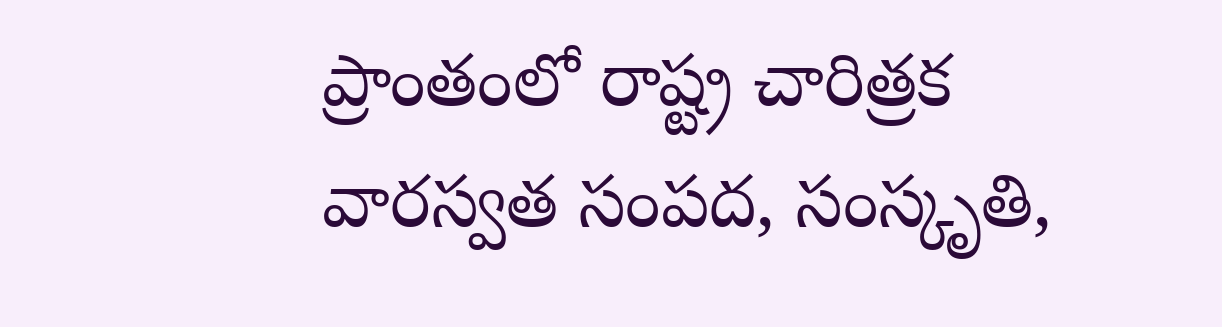ప్రాంతంలో రాష్ట్ర చారిత్రక వారస్వత సంపద, సంస్కృతి,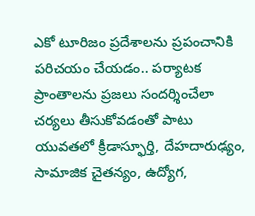ఎకో టూరిజం ప్రదేశాలను ప్రపంచానికి పరిచయం చేయడం.. పర్యాటక ప్రాంతాలను ప్రజలు సందర్శించేలా చర్యలు తీసుకోవడంతో పాటు యువతలో క్రీడాస్ఫూర్తి, దేహదారుఢ్యం, సామాజిక చైతన్యం, ఉద్యోగ,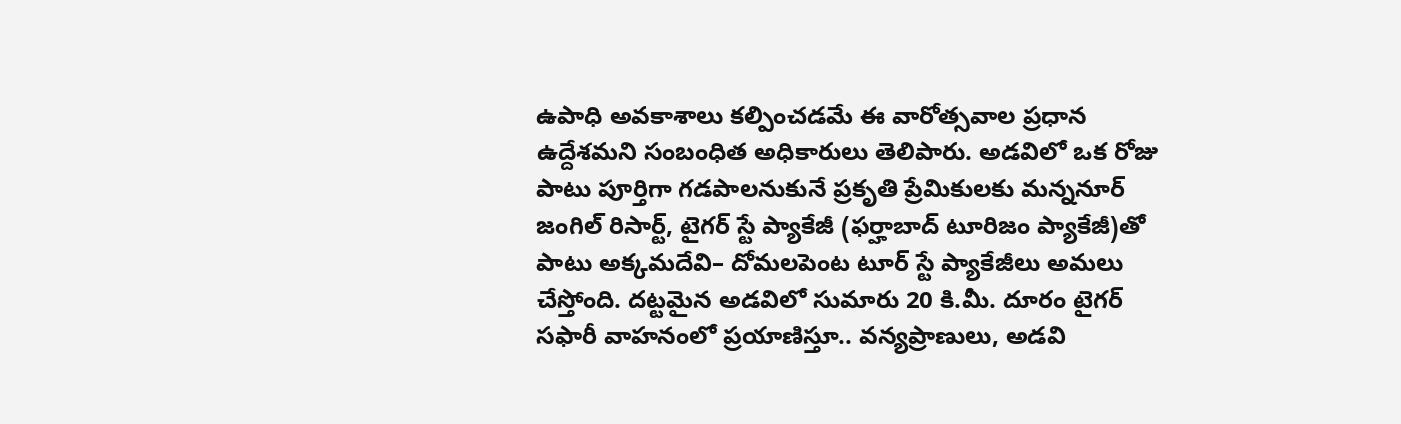ఉపాధి అవకాశాలు కల్పించడమే ఈ వారోత్సవాల ప్రధాన ఉద్దేశమని సంబంధిత అధికారులు తెలిపారు. అడవిలో ఒక రోజు పాటు పూర్తిగా గడపాలనుకునే ప్రకృతి ప్రేమికులకు మన్ననూర్ జంగిల్ రిసార్ట్, టైగర్ స్టే ప్యాకేజీ (ఫర్హాబాద్ టూరిజం ప్యాకేజీ)తో పాటు అక్కమదేవి– దోమలపెంట టూర్ స్టే ప్యాకేజీలు అమలు చేస్తోంది. దట్టమైన అడవిలో సుమారు 20 కి.మీ. దూరం టైగర్ సఫారీ వాహనంలో ప్రయాణిస్తూ.. వన్యప్రాణులు, అడవి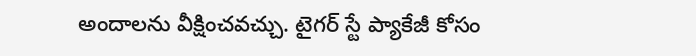అందాలను వీక్షించవచ్చు. టైగర్ స్టే ప్యాకేజీ కోసం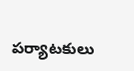పర్యాటకులు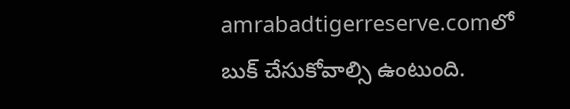amrabadtigerreserve.comలో బుక్ చేసుకోవాల్సి ఉంటుంది.